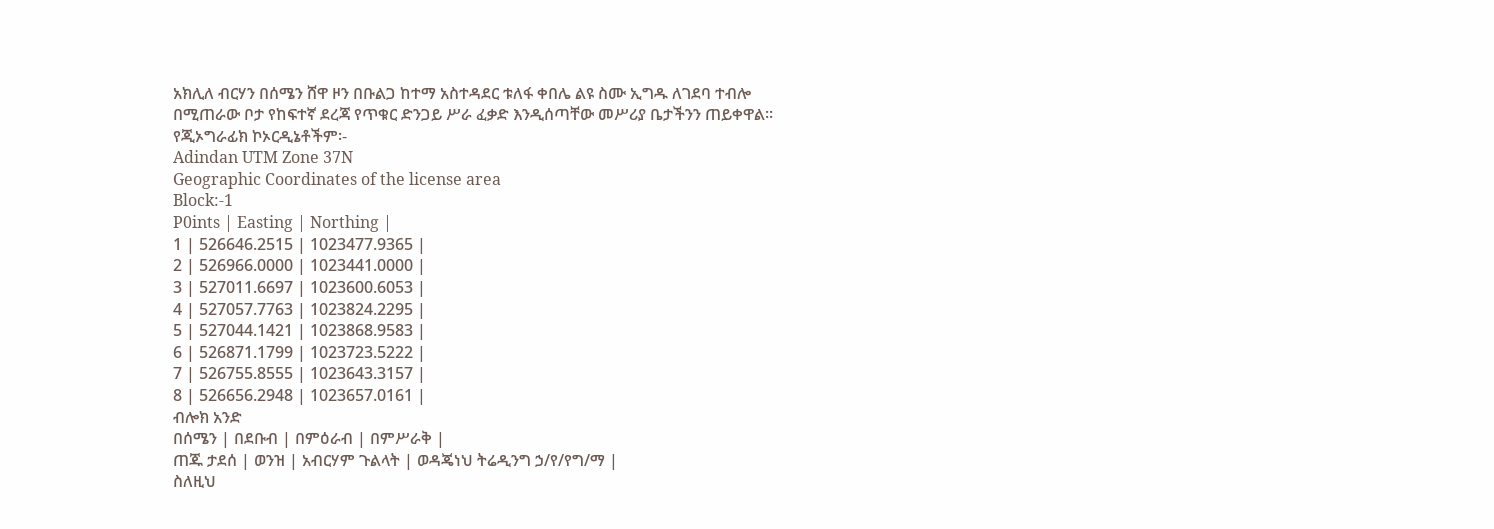አክሊለ ብርሃን በሰሜን ሸዋ ዞን በቡልጋ ከተማ አስተዳደር ቱለፋ ቀበሌ ልዩ ስሙ ኢግዱ ለገደባ ተብሎ በሚጠራው ቦታ የከፍተኛ ደረጃ የጥቁር ድንጋይ ሥራ ፈቃድ እንዲሰጣቸው መሥሪያ ቤታችንን ጠይቀዋል፡፡
የጂኦግራፊክ ኮኦርዲኔቶችም፡-
Adindan UTM Zone 37N
Geographic Coordinates of the license area
Block:-1
P0ints | Easting | Northing |
1 | 526646.2515 | 1023477.9365 |
2 | 526966.0000 | 1023441.0000 |
3 | 527011.6697 | 1023600.6053 |
4 | 527057.7763 | 1023824.2295 |
5 | 527044.1421 | 1023868.9583 |
6 | 526871.1799 | 1023723.5222 |
7 | 526755.8555 | 1023643.3157 |
8 | 526656.2948 | 1023657.0161 |
ብሎክ አንድ
በሰሜን | በደቡብ | በምዕራብ | በምሥራቅ |
ጠጁ ታደሰ | ወንዝ | አብርሃም ጉልላት | ወዳጄነህ ትሬዲንግ ኃ/የ/የግ/ማ |
ስለዚህ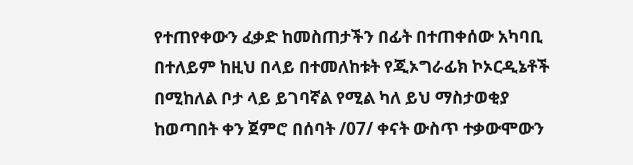የተጠየቀውን ፈቃድ ከመስጠታችን በፊት በተጠቀሰው አካባቢ በተለይም ከዚህ በላይ በተመለከቱት የጂኦግራፊክ ኮኦርዲኔቶች በሚከለል ቦታ ላይ ይገባኛል የሚል ካለ ይህ ማስታወቂያ ከወጣበት ቀን ጀምሮ በሰባት /07/ ቀናት ውስጥ ተቃውሞውን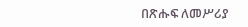በጽሑፍ ለመሥሪያ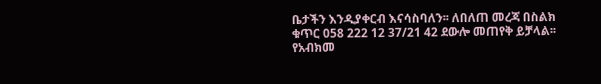ቤታችን እንዲያቀርብ እናሳስባለን፡፡ ለበለጠ መረጃ በስልክ ቁጥር 058 222 12 37/21 42 ደውሎ መጠየቅ ይቻላል፡፡
የአብክመ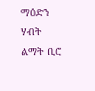ማዕድን ሃብት ልማት ቢሮ